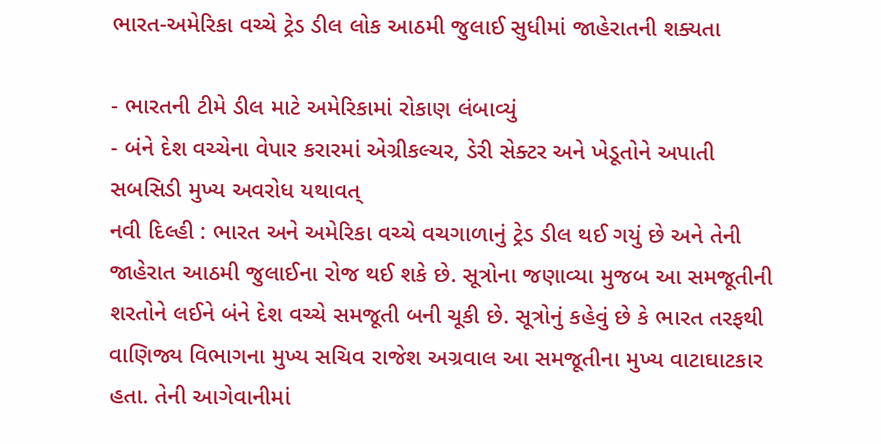ભારત-અમેરિકા વચ્ચે ટ્રેડ ડીલ લોક આઠમી જુલાઈ સુધીમાં જાહેરાતની શક્યતા

- ભારતની ટીમે ડીલ માટે અમેરિકામાં રોકાણ લંબાવ્યું
- બંને દેશ વચ્ચેના વેપાર કરારમાં એગ્રીકલ્ચર, ડેરી સેક્ટર અને ખેડૂતોને અપાતી સબસિડી મુખ્ય અવરોધ યથાવત્
નવી દિલ્હી : ભારત અને અમેરિકા વચ્ચે વચગાળાનું ટ્રેડ ડીલ થઈ ગયું છે અને તેની જાહેરાત આઠમી જુલાઈના રોજ થઈ શકે છે. સૂત્રોના જણાવ્યા મુજબ આ સમજૂતીની શરતોને લઈને બંને દેશ વચ્ચે સમજૂતી બની ચૂકી છે. સૂત્રોનું કહેવું છે કે ભારત તરફથી વાણિજ્ય વિભાગના મુખ્ય સચિવ રાજેશ અગ્રવાલ આ સમજૂતીના મુખ્ય વાટાઘાટકાર હતા. તેની આગેવાનીમાં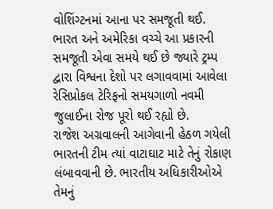વોશિંગ્ટનમાં આના પર સમજૂતી થઈ.
ભારત અને અમેરિકા વચ્ચે આ પ્રકારની સમજૂતી એવા સમયે થઈ છે જ્યારે ટ્રમ્પ દ્વારા વિશ્વના દેશો પર લગાવવામાં આવેલા રેસિપ્રોકલ ટેરિફનો સમયગાળો નવમી જુલાઈના રોજ પૂરો થઈ રહ્યો છે.
રાજેશ અગ્રવાલની આગેવાની હેઠળ ગયેલી ભારતની ટીમ ત્યાં વાટાઘાટ માટે તેનું રોકાણ લંબાવવાની છે. ભારતીય અધિકારીઓએ તેમનું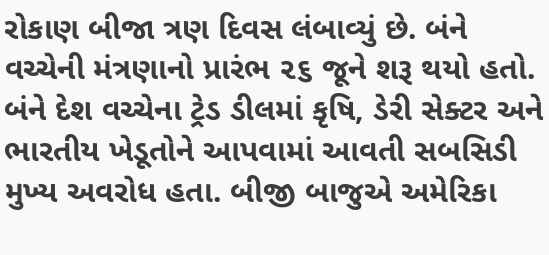રોકાણ બીજા ત્રણ દિવસ લંબાવ્યું છે. બંને વચ્ચેની મંત્રણાનો પ્રારંભ ૨૬ જૂને શરૂ થયો હતો.
બંને દેશ વચ્ચેના ટ્રેડ ડીલમાં કૃષિ, ડેરી સેક્ટર અને ભારતીય ખેડૂતોને આપવામાં આવતી સબસિડી મુખ્ય અવરોધ હતા. બીજી બાજુએ અમેરિકા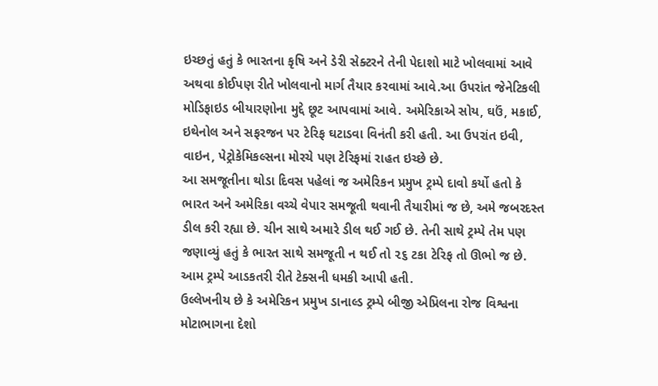ઇચ્છતું હતું કે ભારતના કૃષિ અને ડેરી સેક્ટરને તેની પેદાશો માટે ખોલવામાં આવે અથવા કોઈપણ રીતે ખોલવાનો માર્ગ તૈયાર કરવામાં આવે.આ ઉપરાંત જેનેટિકલી મોડિફાઇડ બીયારણોના મુદ્દે છૂટ આપવામાં આવે. અમેરિકાએ સોય, ઘઉં, મકાઈ, ઇથેનોલ અને સફરજન પર ટેરિફ ઘટાડવા વિનંતી કરી હતી. આ ઉપરાંત ઇવી, વાઇન, પેટ્રોકેમિકલ્સના મોરચે પણ ટેરિફમાં રાહત ઇચ્છે છે.
આ સમજૂતીના થોડા દિવસ પહેલાં જ અમેરિકન પ્રમુખ ટ્રમ્પે દાવો કર્યો હતો કે ભારત અને અમેરિકા વચ્ચે વેપાર સમજૂતી થવાની તૈયારીમાં જ છે, અમે જબરદસ્ત ડીલ કરી રહ્યા છે. ચીન સાથે અમારે ડીલ થઈ ગઈ છે. તેની સાથે ટ્રમ્પે તેમ પણ જણાવ્યું હતું કે ભારત સાથે સમજૂતી ન થઈ તો ૨૬ ટકા ટેરિફ તો ઊભો જ છે. આમ ટ્રમ્પે આડકતરી રીતે ટેક્સની ધમકી આપી હતી.
ઉલ્લેખનીય છે કે અમેરિકન પ્રમુખ ડાનાલ્ડ ટ્રમ્પે બીજી એપ્રિલના રોજ વિશ્વના મોટાભાગના દેશો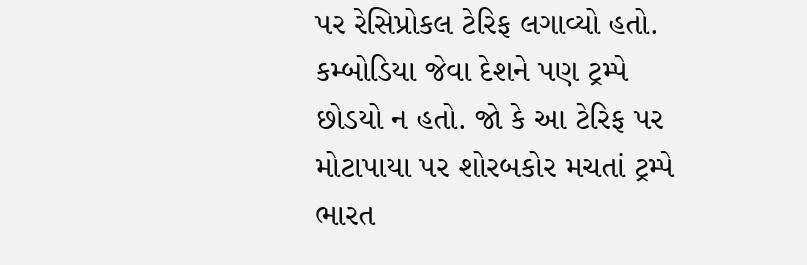પર રેસિપ્રોકલ ટેરિફ લગાવ્યો હતો. કમ્બોડિયા જેવા દેશને પણ ટ્રમ્પે છોડયો ન હતો. જો કે આ ટેરિફ પર મોટાપાયા પર શોરબકોર મચતાં ટ્રમ્પે ભારત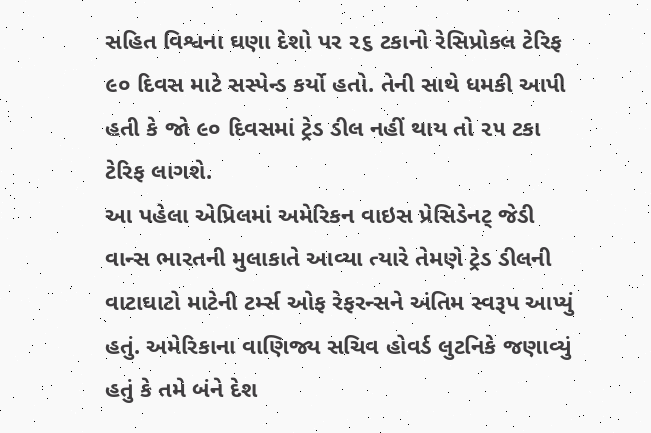સહિત વિશ્વના ઘણા દેશો પર ૨૬ ટકાનો રેસિપ્રોકલ ટેરિફ ૯૦ દિવસ માટે સસ્પેન્ડ કર્યો હતો. તેની સાથે ધમકી આપી હતી કે જો ૯૦ દિવસમાં ટ્રેડ ડીલ નહીં થાય તો ૨૫ ટકા ટેરિફ લાગશે.
આ પહેલા એપ્રિલમાં અમેરિકન વાઇસ પ્રેસિડેનટ્ જેડી વાન્સ ભારતની મુલાકાતે આવ્યા ત્યારે તેમણે ટ્રેડ ડીલની વાટાઘાટો માટેની ટર્મ્સ ઓફ રેફરન્સને અંતિમ સ્વરૂપ આપ્યું હતું. અમેરિકાના વાણિજ્ય સચિવ હોવર્ડ લુટનિકે જણાવ્યું હતું કે તમે બંને દેશ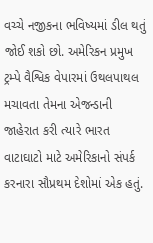વચ્ચે નજીકના ભવિષ્યમાં ડીલ થતું જોઈ શકો છો. અમેરિકન પ્રમુખ ટ્રમ્પે વૈશ્વિક વેપારમાં ઉથલપાથલ મચાવતા તેમના એજન્ડાની જાહેરાત કરી ત્યારે ભારત વાટાઘાટો માટે અમેરિકાનો સંપર્ક કરનારા સૌપ્રથમ દેશોમાં એક હતું.